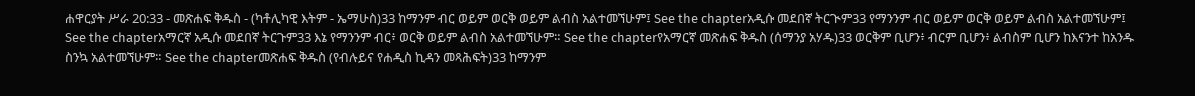ሐዋርያት ሥራ 20:33 - መጽሐፍ ቅዱስ - (ካቶሊካዊ እትም - ኤማሁስ)33 ከማንም ብር ወይም ወርቅ ወይም ልብስ አልተመኘሁም፤ See the chapterአዲሱ መደበኛ ትርጒም33 የማንንም ብር ወይም ወርቅ ወይም ልብስ አልተመኘሁም፤ See the chapterአማርኛ አዲሱ መደበኛ ትርጉም33 እኔ የማንንም ብር፥ ወርቅ ወይም ልብስ አልተመኘሁም። See the chapterየአማርኛ መጽሐፍ ቅዱስ (ሰማንያ አሃዱ)33 ወርቅም ቢሆን፥ ብርም ቢሆን፥ ልብስም ቢሆን ከእናንተ ከአንዱ ስንኳ አልተመኘሁም። See the chapterመጽሐፍ ቅዱስ (የብሉይና የሐዲስ ኪዳን መጻሕፍት)33 ከማንም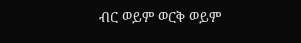ብር ወይም ወርቅ ወይም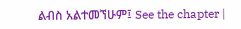ልብስ አልተመኘሁም፤ See the chapter |